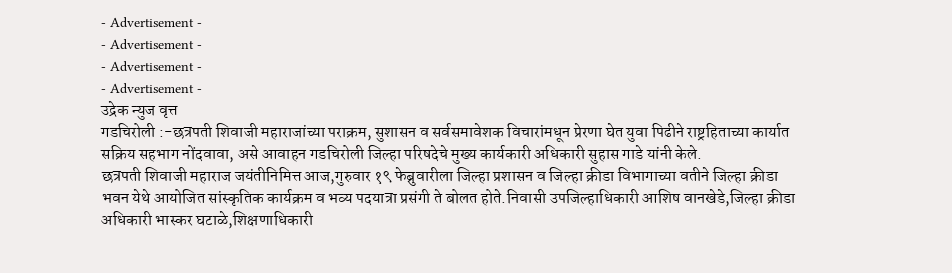- Advertisement -
- Advertisement -
- Advertisement -
- Advertisement -
उद्रेक न्युज वृत्त
गडचिरोली :-छत्रपती शिवाजी महाराजांच्या पराक्रम, सुशासन व सर्वसमावेशक विचारांमधून प्रेरणा घेत युवा पिढीने राष्ट्रहिताच्या कार्यात सक्रिय सहभाग नोंदवावा, असे आवाहन गडचिरोली जिल्हा परिषदेचे मुख्य कार्यकारी अधिकारी सुहास गाडे यांनी केले.
छत्रपती शिवाजी महाराज जयंतीनिमित्त आज,गुरुवार १९ फेब्रुवारीला जिल्हा प्रशासन व जिल्हा क्रीडा विभागाच्या वतीने जिल्हा क्रीडा भवन येथे आयोजित सांस्कृतिक कार्यक्रम व भव्य पदयात्रा प्रसंगी ते बोलत होते.निवासी उपजिल्हाधिकारी आशिष वानखेडे,जिल्हा क्रीडा अधिकारी भास्कर घटाळे,शिक्षणाधिकारी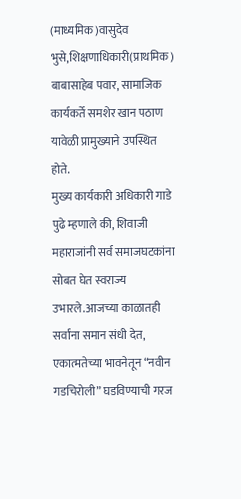(माध्यमिक)वासुदेव भुसे,शिक्षणाधिकारी(प्राथमिक) बाबासाहेब पवार, सामाजिक कार्यकर्ते समशेर खान पठाण यावेळी प्रामुख्याने उपस्थित होते.
मुख्य कार्यकारी अधिकारी गाडे पुढे म्हणाले की, शिवाजी महाराजांनी सर्व समाजघटकांना सोबत घेत स्वराज्य उभारले.आजच्या काळातही सर्वांना समान संधी देत, एकात्मतेच्या भावनेतून “नवीन गडचिरोली” घडविण्याची गरज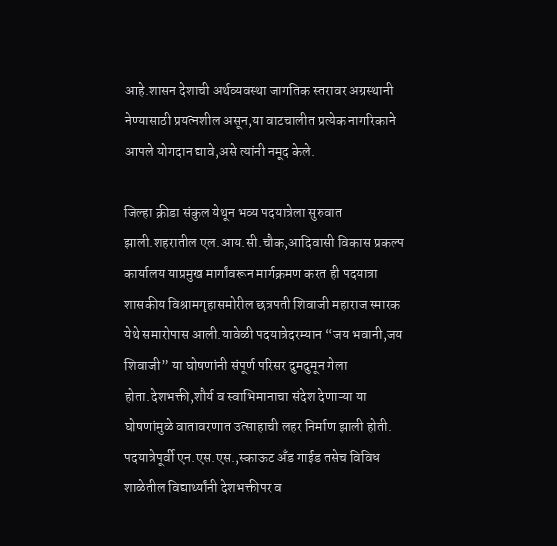आहे.शासन देशाची अर्थव्यवस्था जागतिक स्तरावर अग्रस्थानी नेण्यासाठी प्रयत्नशील असून,या वाटचालीत प्रत्येक नागरिकाने आपले योगदान द्यावे,असे त्यांनी नमूद केले.

जिल्हा क्रीडा संकुल येथून भव्य पदयात्रेला सुरुवात झाली.शहरातील एल.आय.सी.चौक,आदिवासी विकास प्रकल्प कार्यालय याप्रमुख मार्गांवरून मार्गक्रमण करत ही पदयात्रा शासकीय विश्रामगृहासमोरील छत्रपती शिवाजी महाराज स्मारक येथे समारोपास आली.यावेळी पदयात्रेदरम्यान “जय भवानी,जय शिवाजी” या घोषणांनी संपूर्ण परिसर दुमदुमून गेला होता.देशभक्ती,शौर्य व स्वाभिमानाचा संदेश देणाऱ्या या घोषणांमुळे वातावरणात उत्साहाची लहर निर्माण झाली होती.
पदयात्रेपूर्वी एन.एस.एस.,स्काऊट अँड गाईड तसेच विविध शाळेतील विद्यार्थ्यांनी देशभक्तीपर व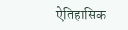ऐतिहासिक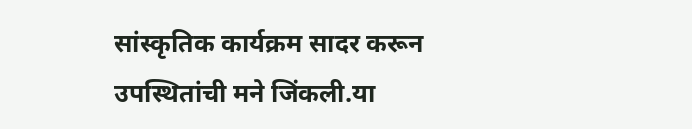सांस्कृतिक कार्यक्रम सादर करून उपस्थितांची मने जिंकली.या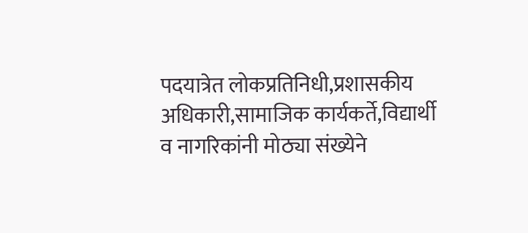पदयात्रेत लोकप्रतिनिधी,प्रशासकीय अधिकारी,सामाजिक कार्यकर्ते,विद्यार्थी व नागरिकांनी मोठ्या संख्येने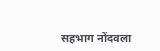सहभाग नोंदवला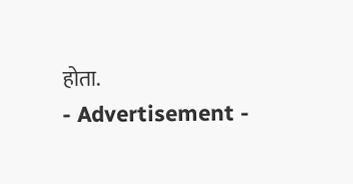होता.
- Advertisement -